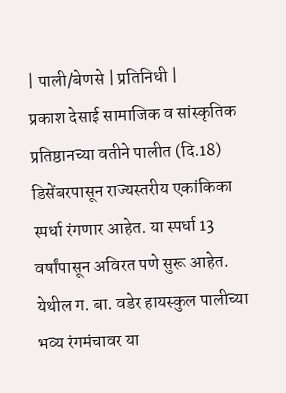| पाली/बेणसे | प्रतिनिधी |
प्रकाश देसाई सामाजिक व सांस्कृतिक प्रतिष्ठानच्या वतीने पालीत (दि.18) डिसेंबरपासून राज्यस्तरीय एकांकिका स्पर्धा रंगणार आहेत. या स्पर्धा 13 वर्षांपासून अविरत पणे सुरू आहेत. येथील ग. बा. वडेर हायस्कुल पालीच्या भव्य रंगमंचावर या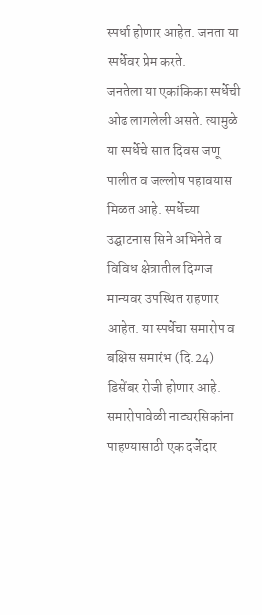स्पर्धा होणार आहेत. जनता या स्पर्धेवर प्रेम करते.
जनतेला या एकांकिका स्पर्धेची ओढ लागलेली असते. त्यामुळे या स्पर्धेचे सात दिवस जणू पालीत व जल्लोष पहावयास मिळत आहे. स्पर्धेच्या उद्घाटनास सिने अभिनेते व विविध क्षेत्रातील दिग्गज मान्यवर उपस्थित राहणार आहेत. या स्पर्धेचा समारोप व बक्षिस समारंभ (दि.24) डिसेंबर रोजी होणार आहे. समारोपावेळी नाट्यरसिकांना पाहण्यासाठी एक दर्जेदार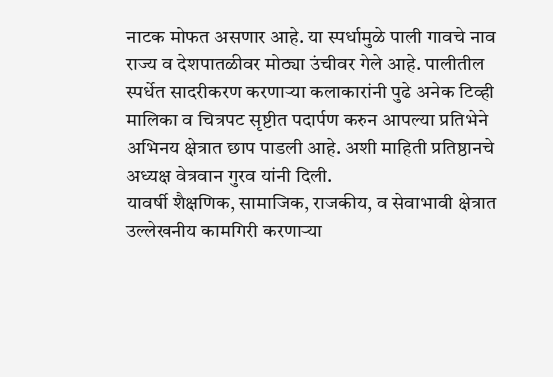नाटक मोफत असणार आहे. या स्पर्धामुळे पाली गावचे नाव राज्य व देशपातळीवर मोठ्या उंचीवर गेले आहे. पालीतील स्पर्धेत सादरीकरण करणाऱ्या कलाकारांनी पुढे अनेक टिव्ही मालिका व चित्रपट सृष्टीत पदार्पण करुन आपल्या प्रतिभेने अभिनय क्षेत्रात छाप पाडली आहे. अशी माहिती प्रतिष्ठानचे अध्यक्ष वेत्रवान गुरव यांनी दिली.
यावर्षी शैक्षणिक, सामाजिक, राजकीय, व सेवाभावी क्षेत्रात उल्लेखनीय कामगिरी करणाऱ्या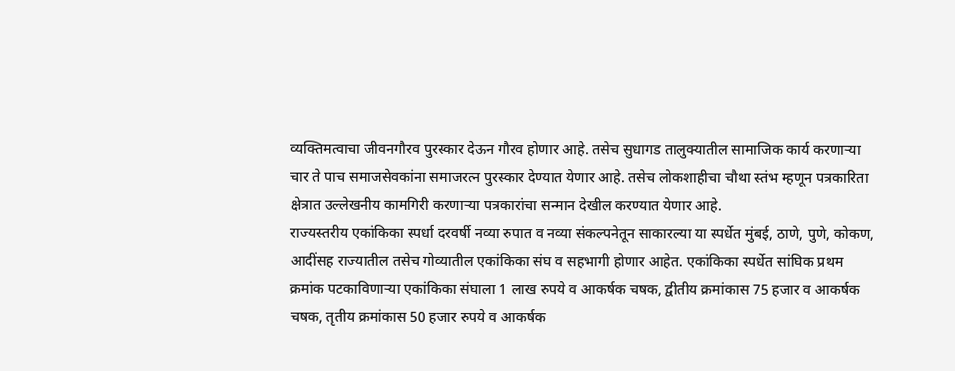व्यक्तिमत्वाचा जीवनगौरव पुरस्कार देऊन गौरव होणार आहे. तसेच सुधागड तालुक्यातील सामाजिक कार्य करणाऱ्या चार ते पाच समाजसेवकांना समाजरत्न पुरस्कार देण्यात येणार आहे. तसेच लोकशाहीचा चौथा स्तंभ म्हणून पत्रकारिता क्षेत्रात उल्लेखनीय कामगिरी करणाऱ्या पत्रकारांचा सन्मान देखील करण्यात येणार आहे.
राज्यस्तरीय एकांकिका स्पर्धा दरवर्षी नव्या रुपात व नव्या संकल्पनेतून साकारल्या या स्पर्धेत मुंबई, ठाणे, पुणे, कोकण, आदींसह राज्यातील तसेच गोव्यातील एकांकिका संघ व सहभागी होणार आहेत. एकांकिका स्पर्धेत सांघिक प्रथम क्रमांक पटकाविणाऱ्या एकांकिका संघाला 1 लाख रुपये व आकर्षक चषक, द्वीतीय क्रमांकास 75 हजार व आकर्षक चषक, तृतीय क्रमांकास 50 हजार रुपये व आकर्षक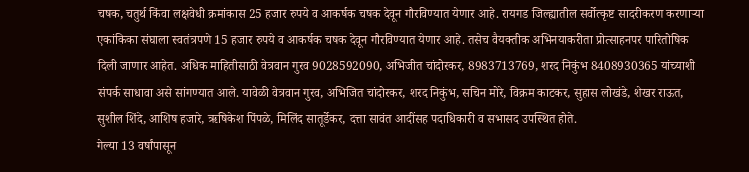चषक, चतुर्थ किंवा लक्षवेधी क्रमांकास 25 हजार रुपये व आकर्षक चषक देवून गौरविण्यात येणार आहे. रायगड जिल्ह्यातील सर्वोत्कृष्ट सादरीकरण करणाऱ्या एकांकिका संघाला स्वतंत्रपणे 15 हजार रुपये व आकर्षक चषक देवून गौरविण्यात येणार आहे. तसेच वैयक्तीक अभिनयाकरीता प्रोत्साहनपर पारितोषिक दिली जाणार आहेत. अधिक माहितीसाठी वेत्रवान गुरव 9028592090, अभिजीत चांदोरकर, 8983713769, शरद निकुंभ 8408930365 यांच्याशी संपर्क साधावा असे सांगण्यात आले. यावेळी वेत्रवान गुरव, अभिजित चांदोरकर, शरद निकुंभ, सचिन मोरे, विक्रम काटकर, सुहास लोखंडे, शेखर राऊत, सुशील शिंदे, आशिष हजारे, ऋषिकेश पिंपळे, मिलिंद सातूर्डेकर, दत्ता सावंत आदींसह पदाधिकारी व सभासद उपस्थित होते.
गेल्या 13 वर्षांपासून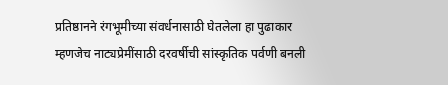प्रतिष्ठानने रंगभूमीच्या संवर्धनासाठी घेतलेला हा पुढाकार म्हणजेच नाट्यप्रेमींसाठी दरवर्षीची सांस्कृतिक पर्वणी बनली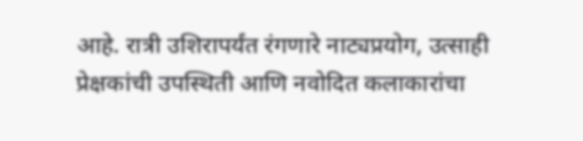आहे. रात्री उशिरापर्यंत रंगणारे नाट्यप्रयोग, उत्साही प्रेक्षकांची उपस्थिती आणि नवोदित कलाकारांचा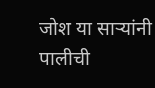जोश या साऱ्यांनी पालीची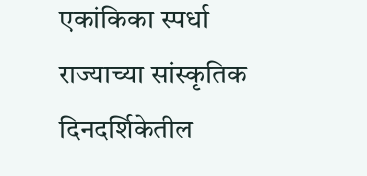एकांकिका स्पर्धा राज्याच्या सांस्कृतिक दिनदर्शिकेतील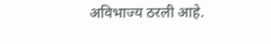अविभाज्य ठरली आहे.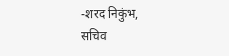-शरद निकुंभ,
सचिव